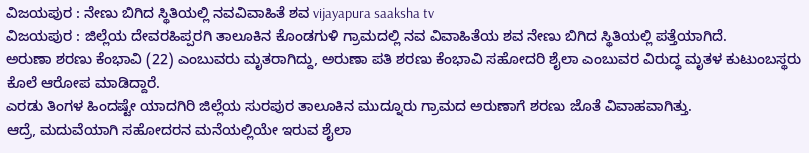ವಿಜಯಪುರ : ನೇಣು ಬಿಗಿದ ಸ್ಥಿತಿಯಲ್ಲಿ ನವವಿವಾಹಿತೆ ಶವ vijayapura saaksha tv
ವಿಜಯಪುರ : ಜಿಲ್ಲೆಯ ದೇವರಹಿಪ್ಪರಗಿ ತಾಲೂಕಿನ ಕೊಂಡಗುಳಿ ಗ್ರಾಮದಲ್ಲಿ ನವ ವಿವಾಹಿತೆಯ ಶವ ನೇಣು ಬಿಗಿದ ಸ್ಥಿತಿಯಲ್ಲಿ ಪತ್ತೆಯಾಗಿದೆ.
ಅರುಣಾ ಶರಣು ಕೆಂಭಾವಿ (22) ಎಂಬುವರು ಮೃತರಾಗಿದ್ದು, ಅರುಣಾ ಪತಿ ಶರಣು ಕೆಂಭಾವಿ ಸಹೋದರಿ ಶೈಲಾ ಎಂಬುವರ ವಿರುದ್ಧ ಮೃತಳ ಕುಟುಂಬಸ್ಥರು ಕೊಲೆ ಆರೋಪ ಮಾಡಿದ್ದಾರೆ.
ಎರಡು ತಿಂಗಳ ಹಿಂದಷ್ಟೇ ಯಾದಗಿರಿ ಜಿಲ್ಲೆಯ ಸುರಪುರ ತಾಲೂಕಿನ ಮುದ್ನೂರು ಗ್ರಾಮದ ಅರುಣಾಗೆ ಶರಣು ಜೊತೆ ವಿವಾಹವಾಗಿತ್ತು.
ಆದ್ರೆ, ಮದುವೆಯಾಗಿ ಸಹೋದರನ ಮನೆಯಲ್ಲಿಯೇ ಇರುವ ಶೈಲಾ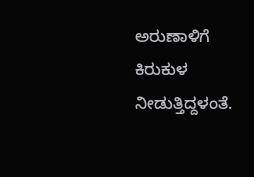ಅರುಣಾಳಿಗೆ ಕಿರುಕುಳ ನೀಡುತ್ತಿದ್ದಳಂತೆ.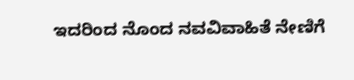ಇದರಿಂದ ನೊಂದ ನವವಿವಾಹಿತೆ ನೇಣಿಗೆ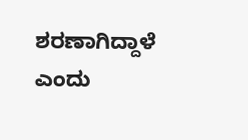ಶರಣಾಗಿದ್ದಾಳೆ ಎಂದು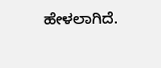ಹೇಳಲಾಗಿದೆ.